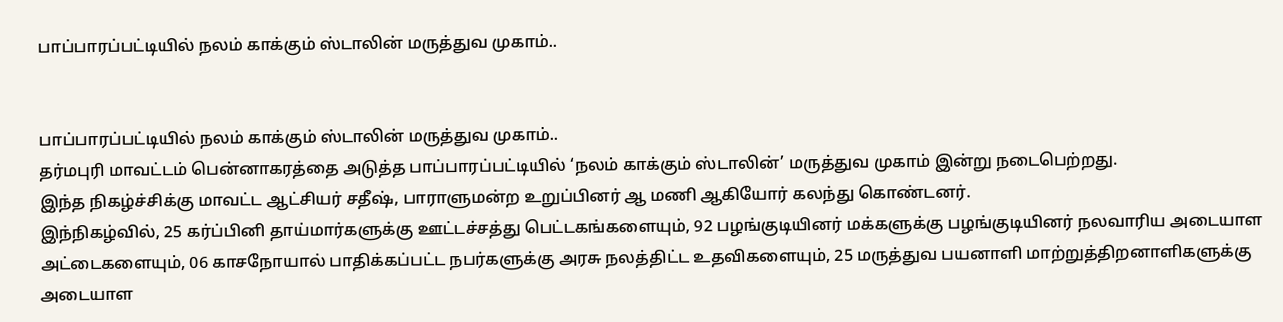பாப்பாரப்பட்டியில் நலம் காக்கும் ஸ்டாலின் மருத்துவ முகாம்..


பாப்பாரப்பட்டியில் நலம் காக்கும் ஸ்டாலின் மருத்துவ முகாம்..
தர்மபுரி மாவட்டம் பென்னாகரத்தை அடுத்த பாப்பாரப்பட்டியில் ‘நலம் காக்கும் ஸ்டாலின்’ மருத்துவ முகாம் இன்று நடைபெற்றது.
இந்த நிகழ்ச்சிக்கு மாவட்ட ஆட்சியர் சதீஷ், பாராளுமன்ற உறுப்பினர் ஆ மணி ஆகியோர் கலந்து கொண்டனர்.
இந்நிகழ்வில், 25 கர்ப்பினி தாய்மார்களுக்கு ஊட்டச்சத்து பெட்டகங்களையும், 92 பழங்குடியினர் மக்களுக்கு பழங்குடியினர் நலவாரிய அடையாள அட்டைகளையும், 06 காசநோயால் பாதிக்கப்பட்ட நபர்களுக்கு அரசு நலத்திட்ட உதவிகளையும், 25 மருத்துவ பயனாளி மாற்றுத்திறனாளிகளுக்கு அடையாள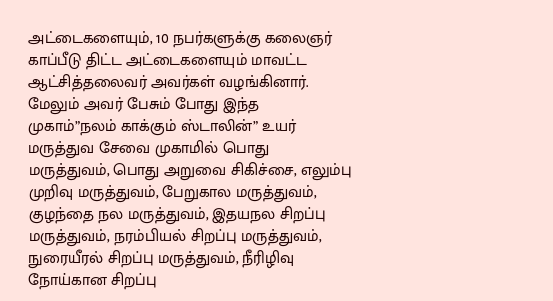அட்டைகளையும், 10 நபர்களுக்கு கலைஞர் காப்பீடு திட்ட அட்டைகளையும் மாவட்ட ஆட்சித்தலைவர் அவர்கள் வழங்கினார்.
மேலும் அவர் பேசும் போது இந்த முகாம்”நலம் காக்கும் ஸ்டாலின்” உயர் மருத்துவ சேவை முகாமில் பொது மருத்துவம், பொது அறுவை சிகிச்சை, எலும்பு முறிவு மருத்துவம், பேறுகால மருத்துவம், குழந்தை நல மருத்துவம், இதயநல சிறப்பு மருத்துவம், நரம்பியல் சிறப்பு மருத்துவம், நுரையீரல் சிறப்பு மருத்துவம், நீரிழிவு நோய்கான சிறப்பு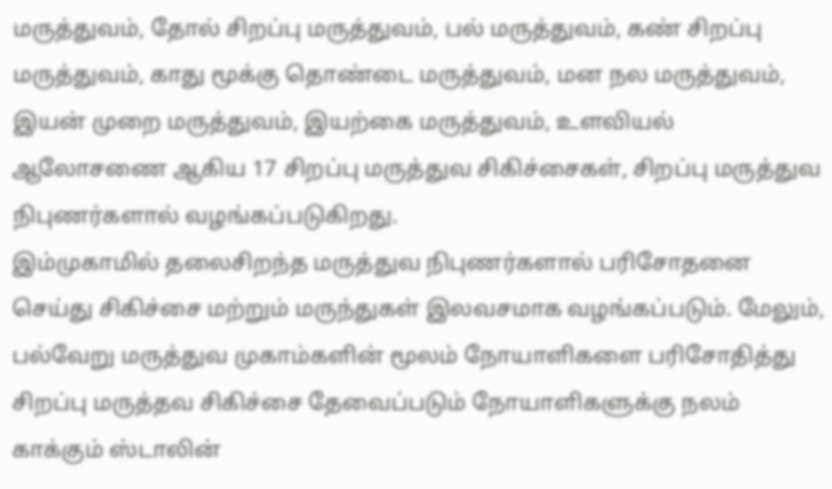மருத்துவம், தோல் சிறப்பு மருத்துவம், பல் மருத்துவம், கண் சிறப்பு மருத்துவம், காது மூக்கு தொண்டை மருத்துவம், மன நல மருத்துவம், இயன் முறை மருத்துவம், இயற்கை மருத்துவம், உளவியல் ஆலோசணை ஆகிய 17 சிறப்பு மருத்துவ சிகிச்சைகள், சிறப்பு மருத்துவ நிபுணர்களால் வழங்கப்படுகிறது.
இம்முகாமில் தலைசிறந்த மருத்துவ நிபுணர்களால் பரிசோதனை செய்து சிகிச்சை மற்றும் மருந்துகள் இலவசமாக வழங்கப்படும். மேலும், பல்வேறு மருத்துவ முகாம்களின் மூலம் நோயாளிகளை பரிசோதித்து சிறப்பு மருத்தவ சிகிச்சை தேவைப்படும் நோயாளிகளுக்கு நலம் காக்கும் ஸ்டாலின்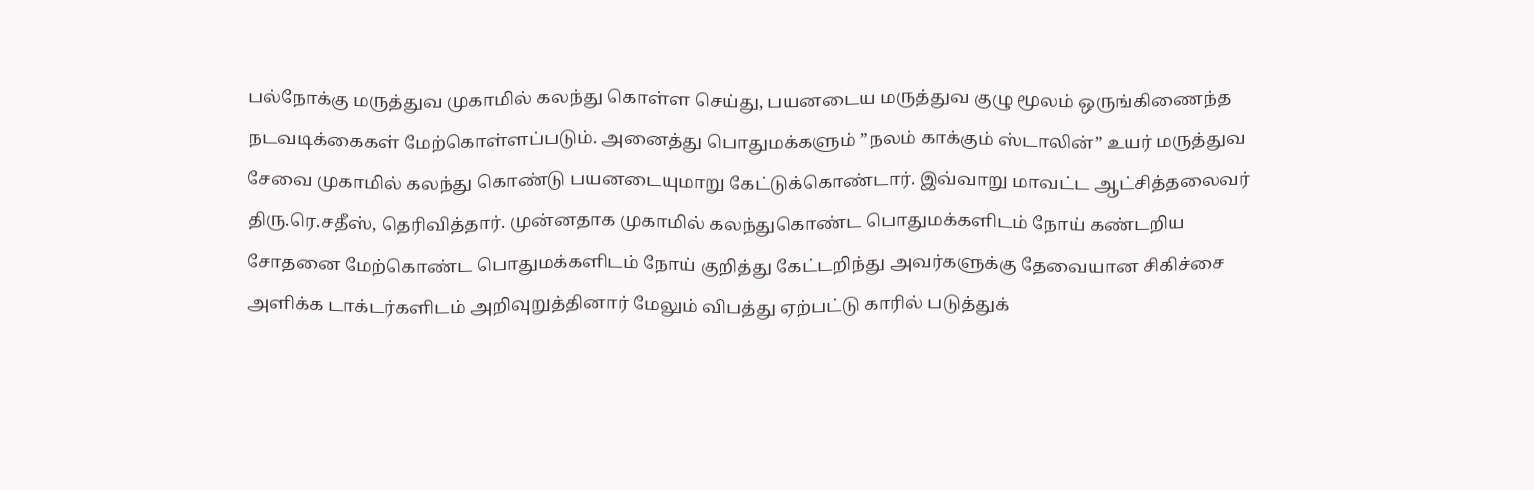பல்நோக்கு மருத்துவ முகாமில் கலந்து கொள்ள செய்து, பயனடைய மருத்துவ குழு மூலம் ஒருங்கிணைந்த நடவடிக்கைகள் மேற்கொள்ளப்படும். அனைத்து பொதுமக்களும் ”நலம் காக்கும் ஸ்டாலின்” உயர் மருத்துவ சேவை முகாமில் கலந்து கொண்டு பயனடையுமாறு கேட்டுக்கொண்டார். இவ்வாறு மாவட்ட ஆட்சித்தலைவர் திரு.ரெ.சதீஸ், தெரிவித்தார். முன்னதாக முகாமில் கலந்துகொண்ட பொதுமக்களிடம் நோய் கண்டறிய சோதனை மேற்கொண்ட பொதுமக்களிடம் நோய் குறித்து கேட்டறிந்து அவர்களுக்கு தேவையான சிகிச்சை அளிக்க டாக்டர்களிடம் அறிவுறுத்தினார் மேலும் விபத்து ஏற்பட்டு காரில் படுத்துக்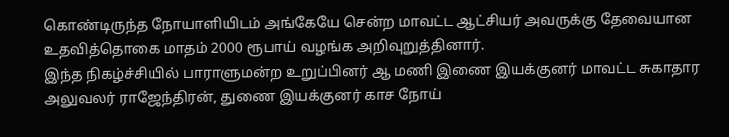கொண்டிருந்த நோயாளியிடம் அங்கேயே சென்ற மாவட்ட ஆட்சியர் அவருக்கு தேவையான உதவித்தொகை மாதம் 2000 ரூபாய் வழங்க அறிவுறுத்தினார்.
இந்த நிகழ்ச்சியில் பாராளுமன்ற உறுப்பினர் ஆ மணி இணை இயக்குனர் மாவட்ட சுகாதார அலுவலர் ராஜேந்திரன், துணை இயக்குனர் காச நோய்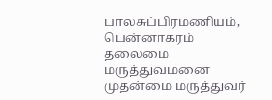பாலசுப்பிரமணியம், பென்னாகரம் தலைமை மருத்துவமனை முதன்மை மருத்துவர்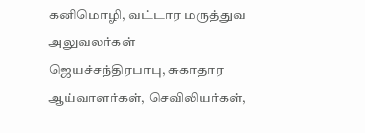கனிமொழி, வட்டார மருத்துவ அலுவலர்கள் ஜெயச்சந்திரபாபு, சுகாதார ஆய்வாளர்கள், செவிலியர்கள்,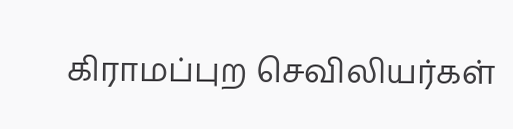கிராமப்புற செவிலியர்கள்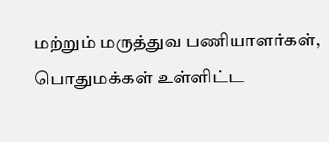மற்றும் மருத்துவ பணியாளர்கள், பொதுமக்கள் உள்ளிட்ட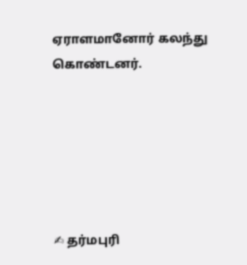ஏராளமானோர் கலந்து கொண்டனர்.






✍ தர்மபுரி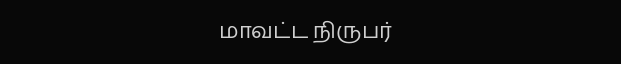மாவட்ட நிருபர்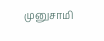முனுசாமி